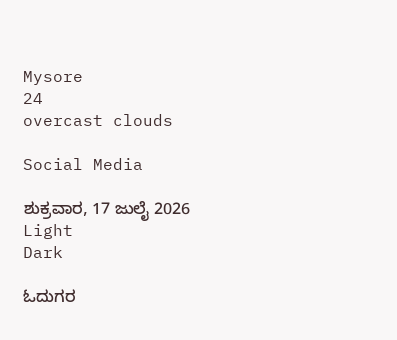Mysore
24
overcast clouds

Social Media

ಶುಕ್ರವಾರ, 17 ಜುಲೈ 2026
Light
Dark

ಓದುಗರ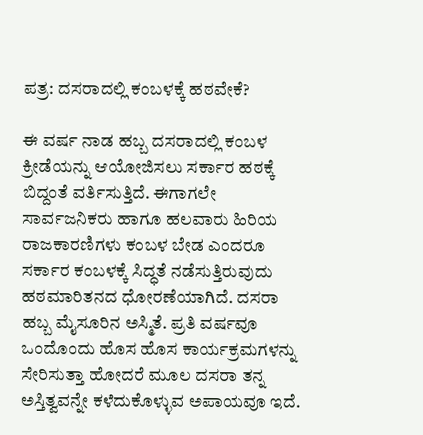ಪತ್ರ: ದಸರಾದಲ್ಲಿ ಕಂಬಳಕ್ಕೆ ಹಠವೇಕೆ?

ಈ ವರ್ಷ ನಾಡ ಹಬ್ಬ ದಸರಾದಲ್ಲಿ ಕಂಬಳ ಕ್ರೀಡೆಯನ್ನು ಆಯೋಜಿಸಲು ಸರ್ಕಾರ ಹಠಕ್ಕೆ ಬಿದ್ದಂತೆ ವರ್ತಿಸುತ್ತಿದೆ. ಈಗಾಗಲೇ ಸಾರ್ವಜನಿಕರು ಹಾಗೂ ಹಲವಾರು ಹಿರಿಯ ರಾಜಕಾರಣಿಗಳು ಕಂಬಳ ಬೇಡ ಎಂದರೂ ಸರ್ಕಾರ ಕಂಬಳಕ್ಕೆ ಸಿದ್ಧತೆ ನಡೆಸುತ್ತಿರುವುದು ಹಠಮಾರಿತನದ ಧೋರಣೆಯಾಗಿದೆ. ದಸರಾ ಹಬ್ಬ ಮೈಸೂರಿನ ಅಸ್ಮಿತೆ. ಪ್ರತಿ ವರ್ಷವೂ ಒಂದೊಂದು ಹೊಸ ಹೊಸ ಕಾರ್ಯಕ್ರಮಗಳನ್ನು ಸೇರಿಸುತ್ತಾ ಹೋದರೆ ಮೂಲ ದಸರಾ ತನ್ನ ಅಸ್ತಿತ್ವವನ್ನೇ ಕಳೆದುಕೊಳ್ಳುವ ಅಪಾಯವೂ ಇದೆ.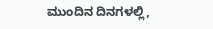ಮುಂದಿನ ದಿನಗಳಲ್ಲಿ,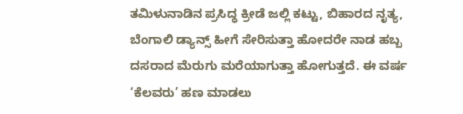ತಮಿಳುನಾಡಿನ ಪ್ರಸಿದ್ಧ ಕ್ರೀಡೆ ಜಲ್ಲಿ ಕಟ್ಟು, ಬಿಹಾರದ ನೃತ್ಯ, ಬೆಂಗಾಲಿ ಡ್ಯಾನ್ಸ್ ಹೀಗೆ ಸೇರಿಸುತ್ತಾ ಹೋದರೇ ನಾಡ ಹಬ್ಬ ದಸರಾದ ಮೆರುಗು ಮರೆಯಾಗುತ್ತಾ ಹೋಗುತ್ತದೆ. ಈ ವರ್ಷ ‘ಕೆಲವರು’ ಹಣ ಮಾಡಲು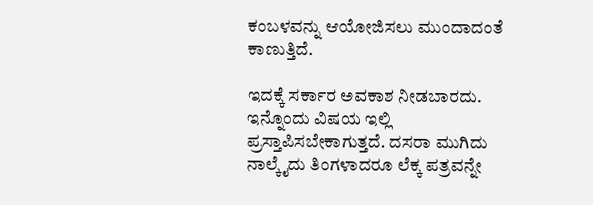ಕಂಬಳವನ್ನು ಆಯೋಜಿಸಲು ಮುಂದಾದಂತೆ ಕಾಣುತ್ತಿದೆ.

ಇದಕ್ಕೆ ಸರ್ಕಾರ ಅವಕಾಶ ನೀಡಬಾರದು. ಇನ್ನೊಂದು ವಿಷಯ ಇಲ್ಲಿ ಪ್ರಸ್ತಾಪಿಸಬೇಕಾಗುತ್ತದೆ. ದಸರಾ ಮುಗಿದು ನಾಲ್ಕೈದು ತಿಂಗಳಾದರೂ ಲೆಕ್ಕ ಪತ್ರವನ್ನೇ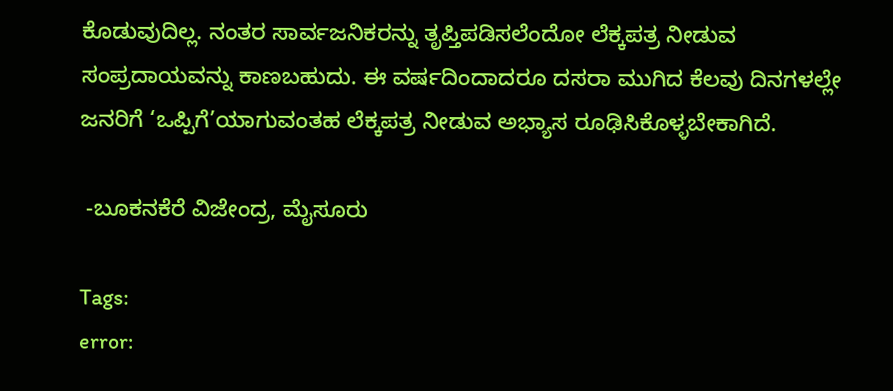ಕೊಡುವುದಿಲ್ಲ. ನಂತರ ಸಾರ್ವಜನಿಕರನ್ನು ತೃಪ್ತಿಪಡಿಸಲೆಂದೋ ಲೆಕ್ಕಪತ್ರ ನೀಡುವ ಸಂಪ್ರದಾಯವನ್ನು ಕಾಣಬಹುದು. ಈ ವರ್ಷದಿಂದಾದರೂ ದಸರಾ ಮುಗಿದ ಕೆಲವು ದಿನಗಳಲ್ಲೇ ಜನರಿಗೆ ‘ಒಪ್ಪಿಗೆ’ಯಾಗುವಂತಹ ಲೆಕ್ಕಪತ್ರ ನೀಡುವ ಅಭ್ಯಾಸ ರೂಢಿಸಿಕೊಳ್ಳಬೇಕಾಗಿದೆ.

 -ಬೂಕನಕೆರೆ ವಿಜೇಂದ್ರ, ಮೈಸೂರು

Tags:
error: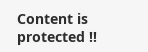Content is protected !!